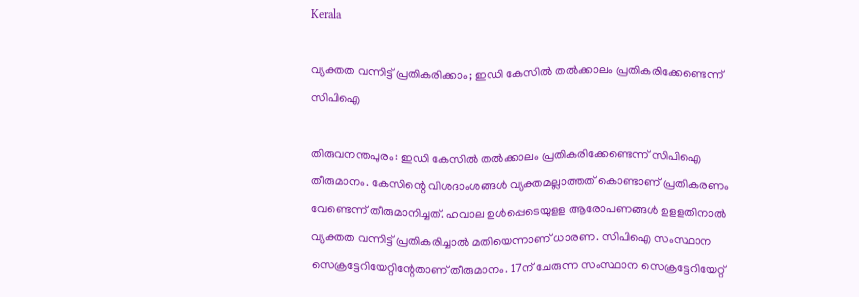Kerala

വ്യക്തത വന്നിട്ട് പ്രതികരിക്കാം; ഇഡി കേസില്‍ തല്‍ക്കാലം പ്രതികരിക്കേണ്ടെന്ന് സിപിഐ

തിരുവനന്തപുരം: ഇഡി കേസില്‍ തല്‍ക്കാലം പ്രതികരിക്കേണ്ടെന്ന് സിപിഐ തീരുമാനം. കേസിന്റെ വിശദാംശങ്ങള്‍ വ്യക്തമല്ലാത്തത് കൊണ്ടാണ് പ്രതികരണം വേണ്ടെന്ന് തീരുമാനിച്ചത്. ഹവാല ഉള്‍പ്പെടെയുളള ആരോപണങ്ങള്‍ ഉളളതിനാല്‍ വ്യക്തത വന്നിട്ട് പ്രതികരിച്ചാല്‍ മതിയെന്നാണ് ധാരണ. സിപിഐ സംസ്ഥാന സെക്രട്ടേറിയേറ്റിന്റേതാണ് തീരുമാനം. 17ന് ചേരുന്ന സംസ്ഥാന സെക്രട്ടേറിയേറ്റ്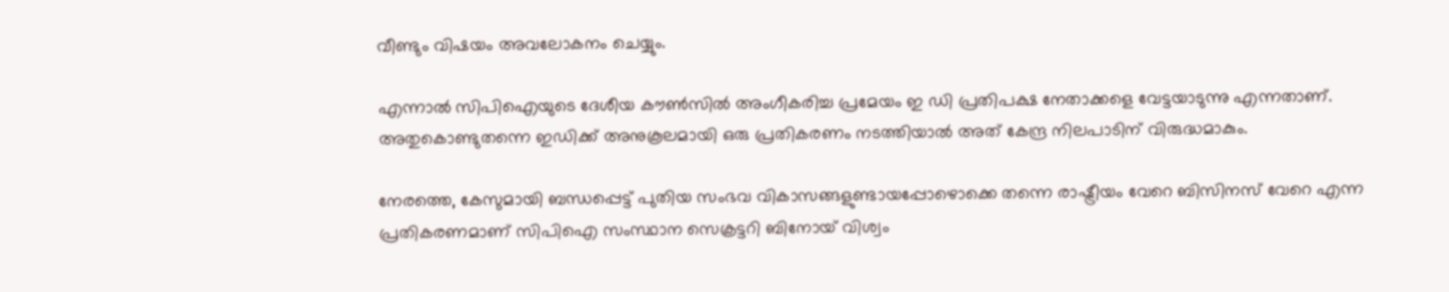വീണ്ടും വിഷയം അവലോകനം ചെയ്യും.

എന്നാല്‍ സിപിഐയുടെ ദേശീയ കൗണ്‍സില്‍ അംഗീകരിച്ച പ്രമേയം ഇ ഡി പ്രതിപക്ഷ നേതാക്കളെ വേട്ടയാടുന്നു എന്നതാണ്. അതുകൊണ്ടുതന്നെ ഇഡിക്ക് അനുകൂലമായി ഒരു പ്രതികരണം നടത്തിയാല്‍ അത് കേന്ദ്ര നിലപാടിന് വിരുദ്ധമാകും.

നേരത്തെ, കേസുമായി ബന്ധപ്പെട്ട് പുതിയ സംഭവ വികാസങ്ങളുണ്ടായപ്പോഴൊക്കെ തന്നെ രാഷ്ട്രീയം വേറെ ബിസിനസ് വേറെ എന്ന പ്രതികരണമാണ് സിപിഐ സംസ്ഥാന സെക്രട്ടറി ബിനോയ് വിശ്വം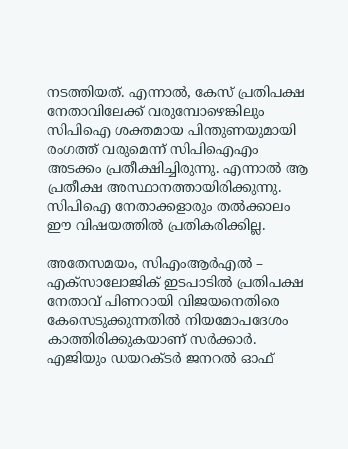നടത്തിയത്. എന്നാല്‍, കേസ് പ്രതിപക്ഷ നേതാവിലേക്ക് വരുമ്പോഴെങ്കിലും സിപിഐ ശക്തമായ പിന്തുണയുമായി രംഗത്ത് വരുമെന്ന് സിപിഐഎം അടക്കം പ്രതീക്ഷിച്ചിരുന്നു. എന്നാല്‍ ആ പ്രതീക്ഷ അസ്ഥാനത്തായിരിക്കുന്നു. സിപിഐ നേതാക്കളാരും തല്‍ക്കാലം ഈ വിഷയത്തില്‍ പ്രതികരിക്കില്ല.

അതേസമയം, സിഎംആര്‍എല്‍ – എക്‌സാലോജിക് ഇടപാടില്‍ പ്രതിപക്ഷ നേതാവ് പിണറായി വിജയനെതിരെ കേസെടുക്കുന്നതില്‍ നിയമോപദേശം കാത്തിരിക്കുകയാണ് സര്‍ക്കാര്‍. എജിയും ഡയറക്ടര്‍ ജനറല്‍ ഓഫ്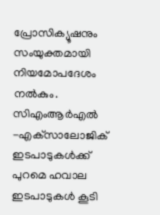പ്രോസിക്യൂഷനും സംയുക്തമായി നിയമോപദേശം നല്‍കും. സിഎംആര്‍എല്‍ -എക്‌സാലോജിക് ഇടപാടുകള്‍ക്ക് പുറമെ ഹവാല ഇടപാടുകള്‍ കൂടി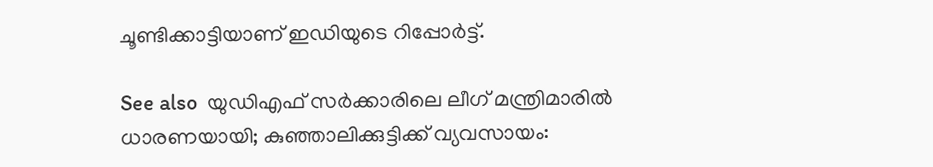ചൂണ്ടിക്കാട്ടിയാണ് ഇഡിയുടെ റിപ്പോര്‍ട്ട്.

See also  യുഡിഎഫ് സർക്കാരിലെ ലീഗ്‌ മന്ത്രിമാരിൽ ധാരണയായി; കുഞ്ഞാലിക്കുട്ടിക്ക് വ്യവസായം: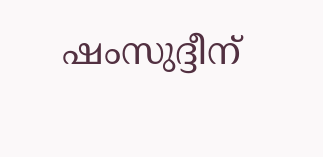ഷംസുദ്ദീന്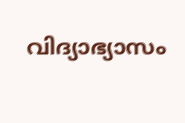വിദ്യാഭ്യാസം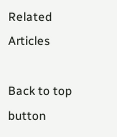Related Articles

Back to top button